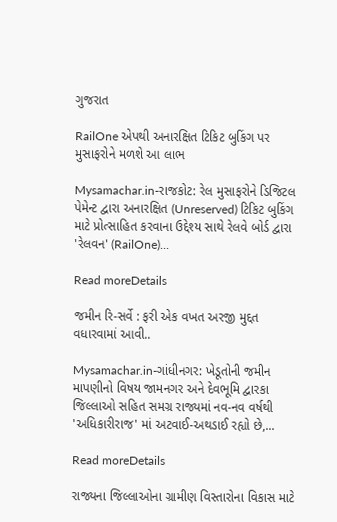ગુજરાત

RailOne એપથી અનારક્ષિત ટિકિટ બુકિંગ પર મુસાફરોને મળશે આ લાભ

Mysamachar.in-રાજકોટ: રેલ મુસાફરોને ડિજિટલ પેમેન્ટ દ્વારા અનારક્ષિત (Unreserved) ટિકિટ બુકિંગ માટે પ્રોત્સાહિત કરવાના ઉદ્દેશ્ય સાથે રેલવે બોર્ડ દ્વારા 'રેલવન' (RailOne)...

Read moreDetails

જમીન રિ-સર્વે : ફરી એક વખત અરજી મુદ્દત વધારવામાં આવી..

Mysamachar.in-ગાંધીનગર: ખેડૂતોની જમીન માપણીનો વિષય જામનગર અને દેવભૂમિ દ્વારકા જિલ્લાઓ સહિત સમગ્ર રાજ્યમાં નવ-નવ વર્ષથી 'અધિકારીરાજ' માં અટવાઈ-અથડાઈ રહ્યો છે,...

Read moreDetails

રાજ્યના જિલ્લાઓના ગ્રામીણ વિસ્તારોના વિકાસ માટે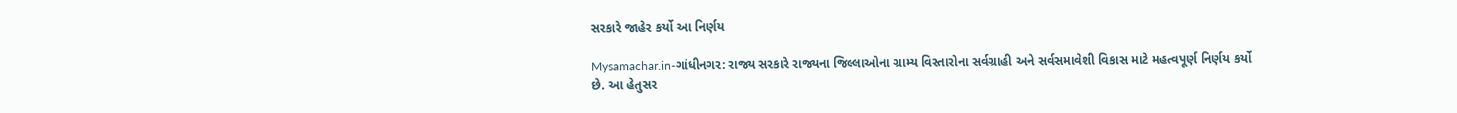સરકારે જાહેર કર્યો આ નિર્ણય

Mysamachar.in-ગાંધીનગર: રાજ્ય સરકારે રાજ્યના જિલ્લાઓના ગ્રામ્ય વિસ્તારોના સર્વગ્રાહી અને સર્વસમાવેશી વિકાસ માટે મહત્વપૂર્ણ નિર્ણય કર્યો છે. આ હેતુસર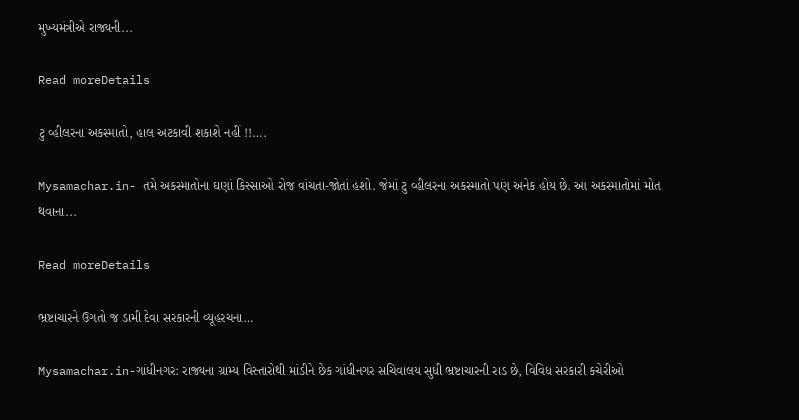મુખ્યમંત્રીએ રાજ્યની...

Read moreDetails

ટુ વ્હીલરના અકસ્માતો, હાલ અટકાવી શકાશે નહીં !!….

Mysamachar.in- તમે અકસ્માતોના ઘણાં કિસ્સાઓ રોજ વાંચતા-જોતાં હશો. જેમાં ટુ વ્હીલરના અકસ્માતો પણ અનેક હોય છે. આ અકસ્માતોમાં મોત થવાના...

Read moreDetails

ભ્રષ્ટાચારને ઉગતો જ ડામી દેવા સરકારની વ્યૂહરચના…

Mysamachar.in-ગાંધીનગર: રાજ્યના ગ્રામ્ય વિસ્તારોથી માંડીને છેક ગાંધીનગર સચિવાલય સુધી ભ્રષ્ટાચારની રાડ છે, વિવિધ સરકારી કચેરીઓ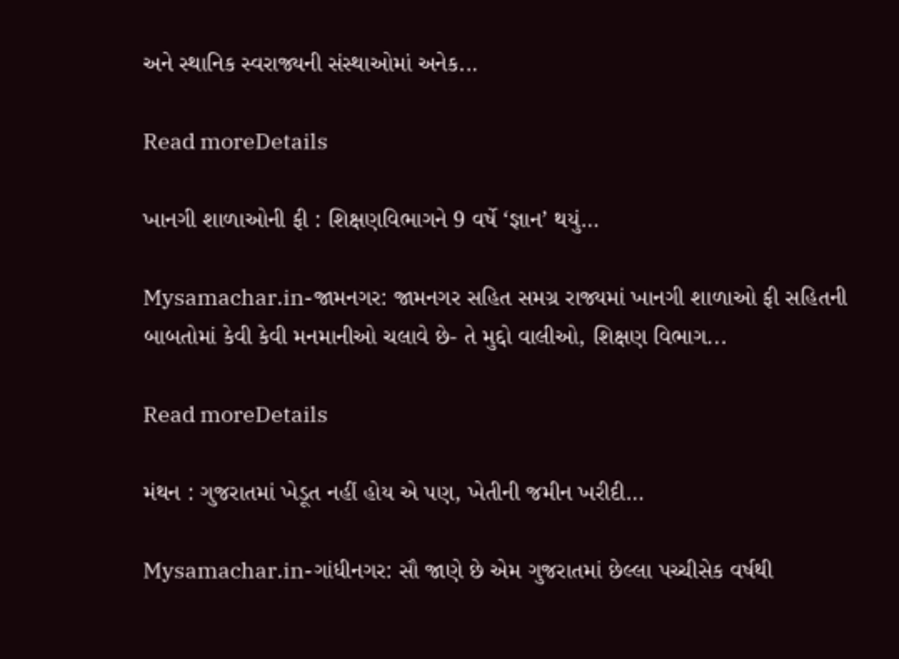અને સ્થાનિક સ્વરાજ્યની સંસ્થાઓમાં અનેક...

Read moreDetails

ખાનગી શાળાઓની ફી : શિક્ષણવિભાગને 9 વર્ષે ‘જ્ઞાન’ થયું…

Mysamachar.in-જામનગર: જામનગર સહિત સમગ્ર રાજ્યમાં ખાનગી શાળાઓ ફી સહિતની બાબતોમાં કેવી કેવી મનમાનીઓ ચલાવે છે- તે મુદ્દો વાલીઓ, શિક્ષણ વિભાગ...

Read moreDetails

મંથન : ગુજરાતમાં ખેડૂત નહીં હોય એ પણ, ખેતીની જમીન ખરીદી…

Mysamachar.in-ગાંધીનગર: સૌ જાણે છે એમ ગુજરાતમાં છેલ્લા પચ્ચીસેક વર્ષથી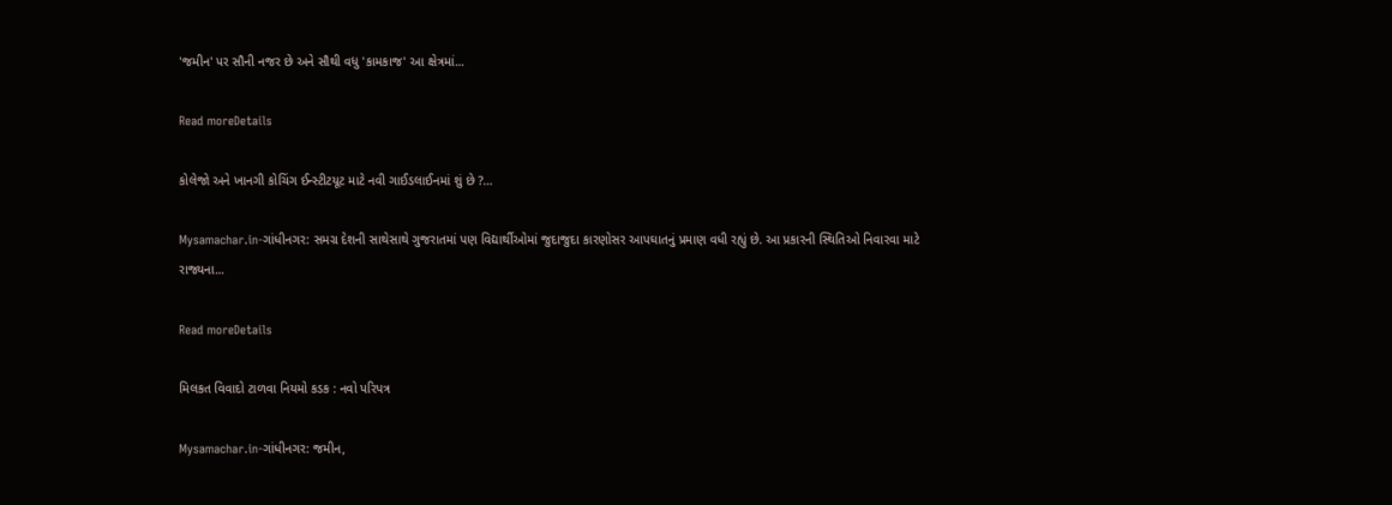'જમીન' પર સૌની નજર છે અને સૌથી વધુ 'કામકાજ' આ ક્ષેત્રમાં...

Read moreDetails

કોલેજો અને ખાનગી કોચિંગ ઈન્સ્ટીટયૂટ માટે નવી ગાઈડલાઈનમાં શું છે ?…

Mysamachar.in-ગાંધીનગર: સમગ્ર દેશની સાથેસાથે ગુજરાતમાં પણ વિદ્યાર્થીઓમાં જુદાજુદા કારણોસર આપઘાતનું પ્રમાણ વધી રહ્યું છે. આ પ્રકારની સ્થિતિઓ નિવારવા માટે રાજ્યના...

Read moreDetails

મિલકત વિવાદો ટાળવા નિયમો કડક : નવો પરિપત્ર

Mysamachar.in-ગાંધીનગર: જમીન,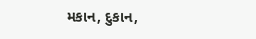મકાન, દુકાન,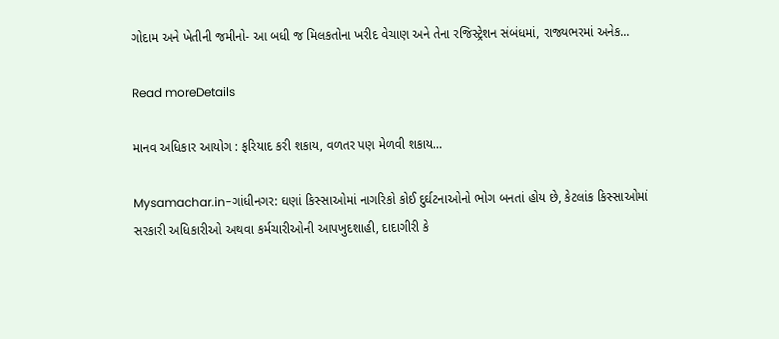ગોદામ અને ખેતીની જમીનો- આ બધી જ મિલકતોના ખરીદ વેચાણ અને તેના રજિસ્ટ્રેશન સંબંધમાં, રાજ્યભરમાં અનેક...

Read moreDetails

માનવ અધિકાર આયોગ : ફરિયાદ કરી શકાય, વળતર પણ મેળવી શકાય…

Mysamachar.in-ગાંધીનગર: ઘણાં કિસ્સાઓમાં નાગરિકો કોઈ દુર્ઘટનાઓનો ભોગ બનતાં હોય છે, કેટલાંક કિસ્સાઓમાં સરકારી અધિકારીઓ અથવા કર્મચારીઓની આપખુદશાહી, દાદાગીરી કે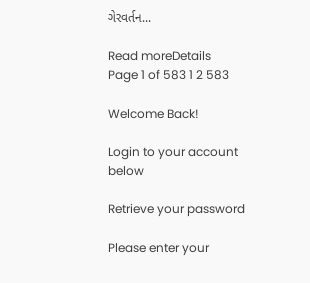ગેરવર્તન...

Read moreDetails
Page 1 of 583 1 2 583

Welcome Back!

Login to your account below

Retrieve your password

Please enter your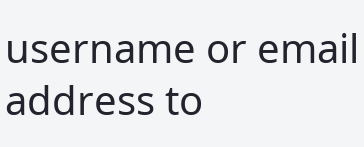username or email address to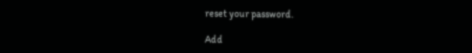reset your password.

Add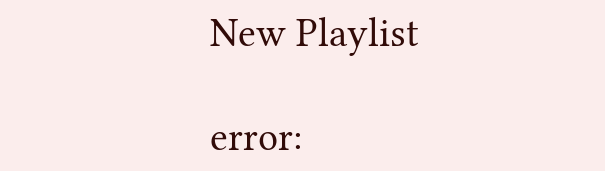New Playlist

error: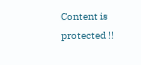Content is protected !!